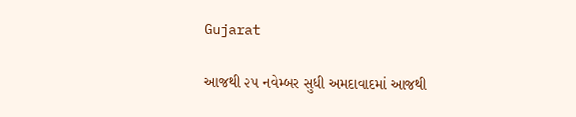Gujarat

આજથી ૨૫ નવેમ્બર સુધી અમદાવાદમાં આજથી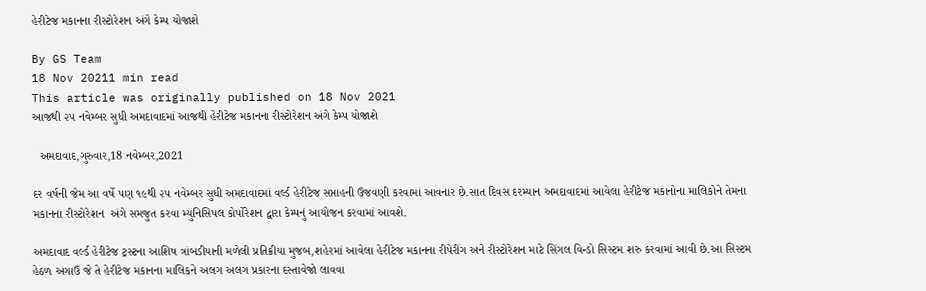હેરીટેજ મકાનના રીસ્ટોરેશન અંગે કેમ્પ યોજાશે

By GS Team
18 Nov 20211 min read
This article was originally published on 18 Nov 2021
આજથી ૨૫ નવેમ્બર સુધી અમદાવાદમાં આજથી હેરીટેજ મકાનના રીસ્ટોરેશન અંગે કેમ્પ યોજાશે

  અમદાવાદ,ગુરુવાર,18 નવેમ્બર,2021

દર વર્ષની જેમ આ વર્ષે પણ ૧૯થી ૨૫ નવેમ્બર સુધી અમદાવાદમાં વર્લ્ડ હેરીટેજ સપ્તાહની ઉજવણી કરવામાં આવનાર છે.સાત દિવસ દરમ્યાન અમદાવાદમાં આવેલા હેરીટેજ મકાનોના માલિકોને તેમના મકાનના રીસ્ટોરેશન  અંગે સમજુત કરવા મ્યુનિસિપલ કોર્પોરેશન દ્વારા કેમ્પનું આયોજન કરવામાં આવશે.

અમદાવાદ વર્લ્ડ હેરીટેજ ટ્રસ્ટના આશિષ ત્રાંબડીયાની મળેલી પ્રતિક્રીયા મુજબ,શહેરમાં આવેલા હેરીટેજ મકાનના રીપેરીંગ અને રીસ્ટોરેશન માટે સિંગલ વિન્ડો સિસ્ટમ શરુ કરવામાં આવી છે.આ સિસ્ટમ હેઠળ અગાઉ જે તે હેરીટેજ મકાનના માલિકને અલગ અલગ પ્રકારના દસ્તાવેજો લાવવા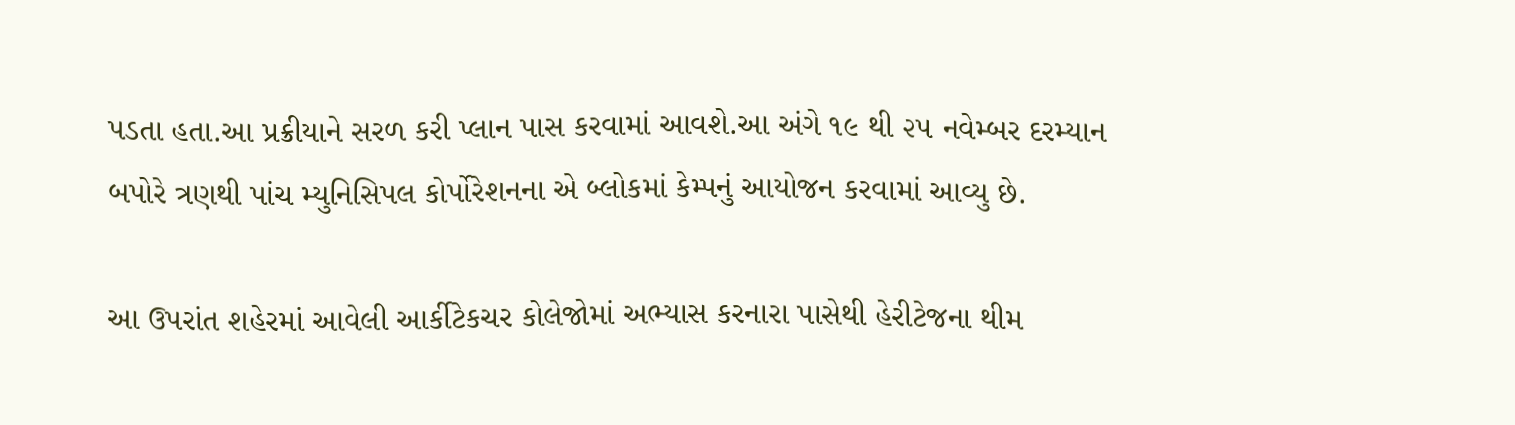પડતા હતા.આ પ્રક્રીયાને સરળ કરી પ્લાન પાસ કરવામાં આવશે.આ અંગે ૧૯ થી ૨૫ નવેમ્બર દરમ્યાન બપોરે ત્રણથી પાંચ મ્યુનિસિપલ કોર્પોરેશનના એ બ્લોકમાં કેમ્પનું આયોજન કરવામાં આવ્યુ છે.

આ ઉપરાંત શહેરમાં આવેલી આર્કીટેકચર કોલેજોમાં અભ્યાસ કરનારા પાસેથી હેરીટેજના થીમ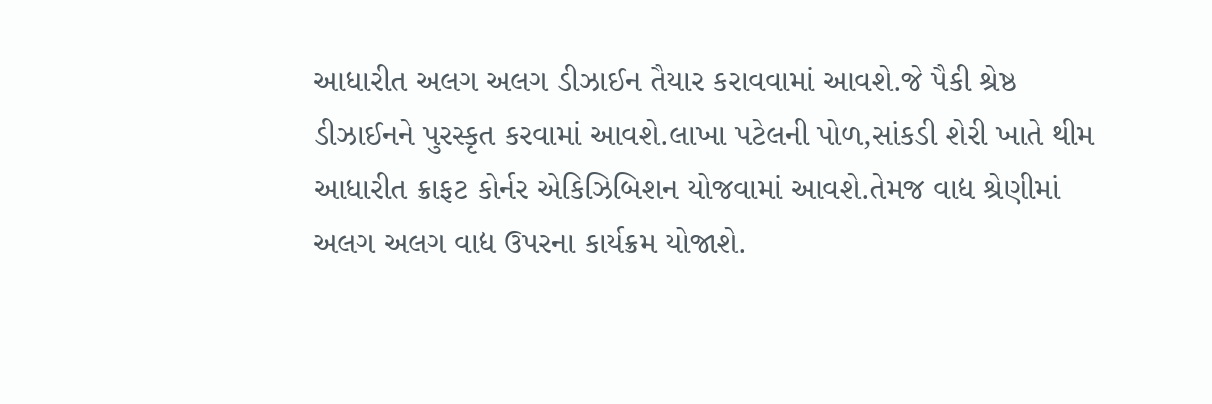આધારીત અલગ અલગ ડીઝાઈન તૈયાર કરાવવામાં આવશે.જે પૈકી શ્રેષ્ઠ ડીઝાઈનને પુરસ્કૃત કરવામાં આવશે.લાખા પટેલની પોળ,સાંકડી શેરી ખાતે થીમ આધારીત ક્રાફટ કોર્નર એકિઝિબિશન યોજવામાં આવશે.તેમજ વાદ્ય શ્રેણીમાં અલગ અલગ વાદ્ય ઉપરના કાર્યક્રમ યોજાશે.